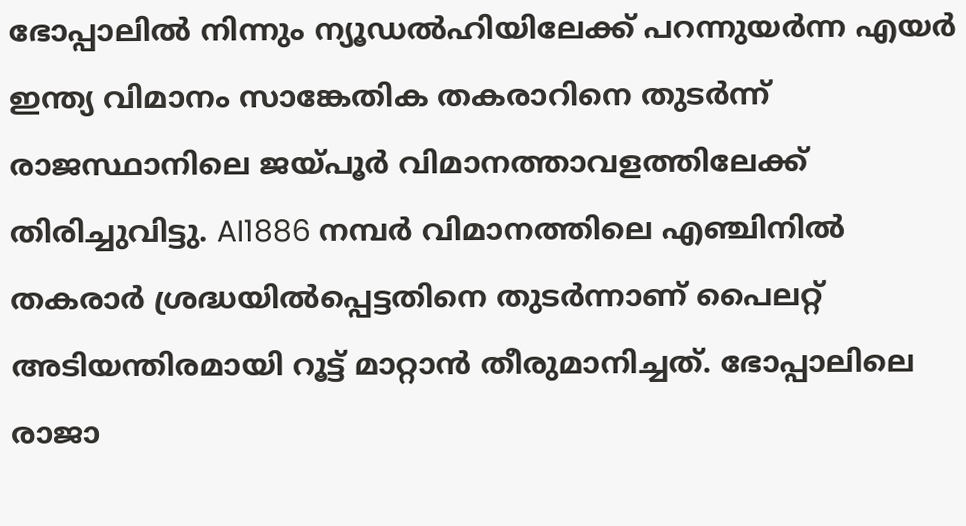ഭോപ്പാലിൽ നിന്നും ന്യൂഡൽഹിയിലേക്ക് പറന്നുയർന്ന എയർ ഇന്ത്യ വിമാനം സാങ്കേതിക തകരാറിനെ തുടർന്ന് രാജസ്ഥാനിലെ ജയ്പൂർ വിമാനത്താവളത്തിലേക്ക് തിരിച്ചുവിട്ടു. AI1886 നമ്പർ വിമാനത്തിലെ എഞ്ചിനിൽ തകരാർ ശ്രദ്ധയിൽപ്പെട്ടതിനെ തുടർന്നാണ് പൈലറ്റ് അടിയന്തിരമായി റൂട്ട് മാറ്റാൻ തീരുമാനിച്ചത്. ഭോപ്പാലിലെ രാജാ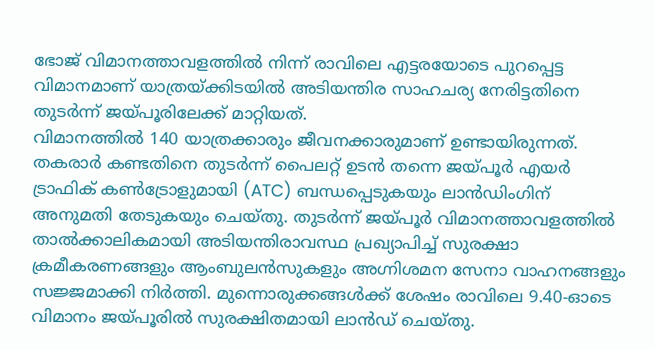ഭോജ് വിമാനത്താവളത്തിൽ നിന്ന് രാവിലെ എട്ടരയോടെ പുറപ്പെട്ട വിമാനമാണ് യാത്രയ്ക്കിടയിൽ അടിയന്തിര സാഹചര്യ നേരിട്ടതിനെ തുടർന്ന് ജയ്പൂരിലേക്ക് മാറ്റിയത്.
വിമാനത്തിൽ 140 യാത്രക്കാരും ജീവനക്കാരുമാണ് ഉണ്ടായിരുന്നത്. തകരാർ കണ്ടതിനെ തുടർന്ന് പൈലറ്റ് ഉടൻ തന്നെ ജയ്പൂർ എയർ ട്രാഫിക് കൺട്രോളുമായി (ATC) ബന്ധപ്പെടുകയും ലാൻഡിംഗിന് അനുമതി തേടുകയും ചെയ്തു. തുടർന്ന് ജയ്പൂർ വിമാനത്താവളത്തിൽ താൽക്കാലികമായി അടിയന്തിരാവസ്ഥ പ്രഖ്യാപിച്ച് സുരക്ഷാ ക്രമീകരണങ്ങളും ആംബുലൻസുകളും അഗ്നിശമന സേനാ വാഹനങ്ങളും സജ്ജമാക്കി നിർത്തി. മുന്നൊരുക്കങ്ങൾക്ക് ശേഷം രാവിലെ 9.40-ഓടെ വിമാനം ജയ്പൂരിൽ സുരക്ഷിതമായി ലാൻഡ് ചെയ്തു.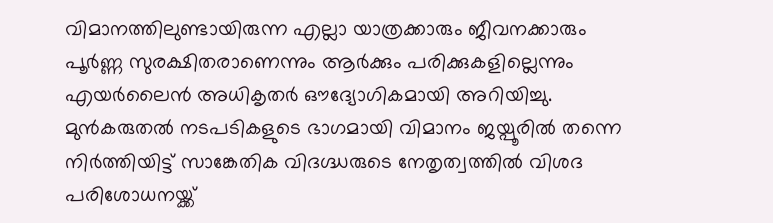വിമാനത്തിലുണ്ടായിരുന്ന എല്ലാ യാത്രക്കാരും ജീവനക്കാരും പൂർണ്ണ സുരക്ഷിതരാണെന്നും ആർക്കും പരിക്കുകളില്ലെന്നും എയർലൈൻ അധികൃതർ ഔദ്യോഗികമായി അറിയിച്ചു. മുൻകരുതൽ നടപടികളുടെ ഭാഗമായി വിമാനം ജയ്പൂരിൽ തന്നെ നിർത്തിയിട്ട് സാങ്കേതിക വിദഗ്ദ്ധരുടെ നേതൃത്വത്തിൽ വിശദ പരിശോധനയ്ക്ക്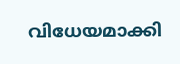വിധേയമാക്കി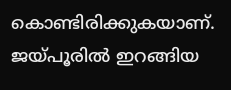കൊണ്ടിരിക്കുകയാണ്. ജയ്പൂരിൽ ഇറങ്ങിയ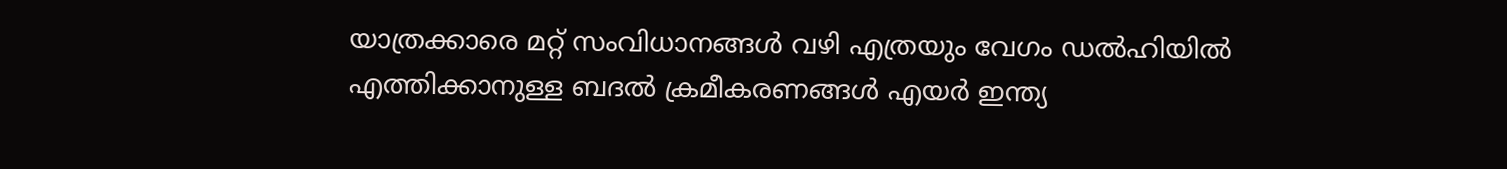യാത്രക്കാരെ മറ്റ് സംവിധാനങ്ങൾ വഴി എത്രയും വേഗം ഡൽഹിയിൽ എത്തിക്കാനുള്ള ബദൽ ക്രമീകരണങ്ങൾ എയർ ഇന്ത്യ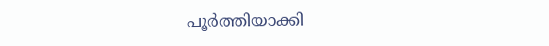പൂർത്തിയാക്കി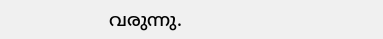വരുന്നു.